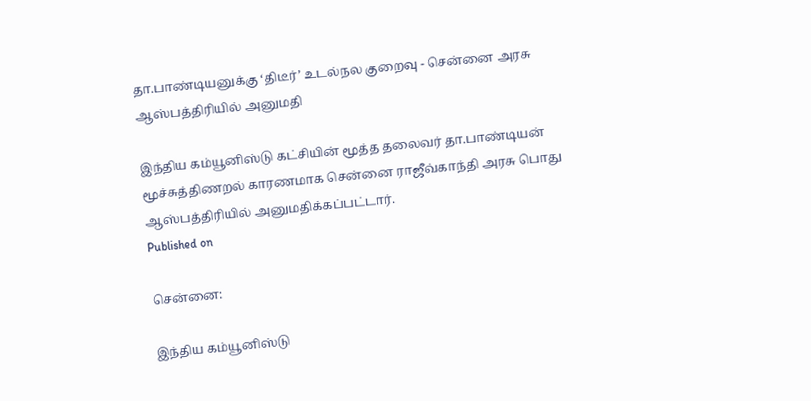தா.பாண்டியனுக்கு ‘திடீர்’ உடல்நல குறைவு - சென்னை அரசு ஆஸ்பத்திரியில் அனுமதி

இந்திய கம்யூனிஸ்டு கட்சியின் மூத்த தலைவர் தா.பாண்டியன் மூச்சுத்திணறல் காரணமாக சென்னை ராஜீவ்காந்தி அரசு பொது ஆஸ்பத்திரியில் அனுமதிக்கப்பட்டார்.
Published on

சென்னை:

இந்திய கம்யூனிஸ்டு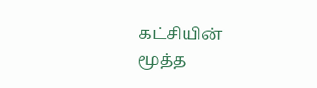கட்சியின் மூத்த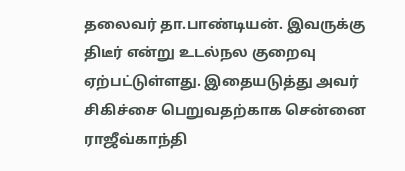தலைவர் தா.பாண்டியன். இவருக்கு திடீர் என்று உடல்நல குறைவு ஏற்பட்டுள்ளது. இதையடுத்து அவர் சிகிச்சை பெறுவதற்காக சென்னை ராஜீவ்காந்தி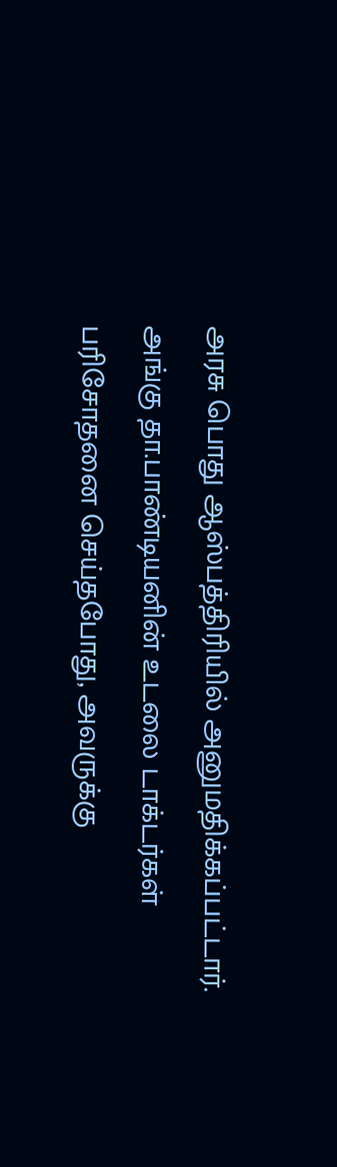அரசு பொது ஆஸ்பத்திரியில் அனுமதிக்கப்பட்டார். அங்கு தா.பாண்டியனின் உடலை டாக்டர்கள் பரிசோதனை செய்தபோது, அவருக்கு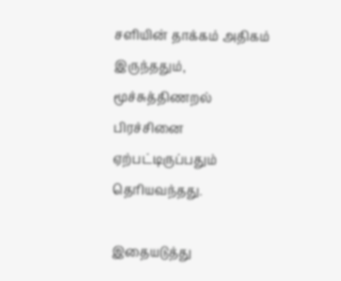சளியின் தாக்கம் அதிகம் இருந்ததும், மூச்சுத்திணறல் பிரச்சினை ஏற்பட்டிருப்பதும் தெரியவந்தது.

இதையடுத்து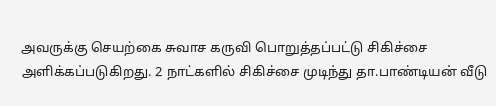அவருக்கு செயற்கை சுவாச கருவி பொறுத்தப்பட்டு சிகிச்சை அளிக்கப்படுகிறது. 2 நாட்களில் சிகிச்சை முடிந்து தா.பாண்டியன் வீடு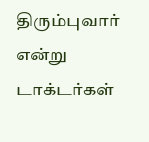திரும்புவார் என்று டாக்டர்கள்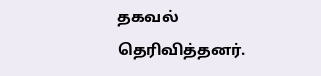தகவல் தெரிவித்தனர்.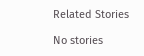Related Stories

No stories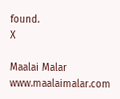found.
X

Maalai Malar
www.maalaimalar.com